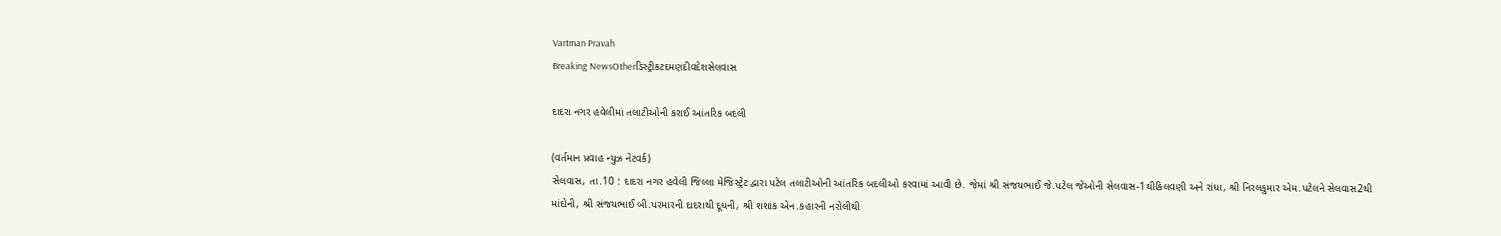Vartman Pravah
Breaking NewsOtherડિસ્ટ્રીકટદમણદીવદેશસેલવાસ

દાદરા નગર હવેલીમાં તલાટીઓની કરાઈ આંતરિક બદલી

(વર્તમાન પ્રવાહ ન્‍યુઝ નેટવર્ક)
સેલવાસ, તા.10 : દાદરા નગર હવેલી જિલ્લા મેજિસ્‍ટ્રેટ દ્વારા પટેલ તલાટીઓની આંતરિક બદલીઓ કરવામાં આવી છે. જેમાં શ્રી સંજયભાઈ જે.પટેલ જેઓની સેલવાસ-1થીકિલવણી અને રાંધા, શ્રી નિરલકુમાર એમ.પટેલને સેલવાસ2થી માંદોની, શ્રી સંજયભાઈ બી.પરમારની દાદરાથી દૂધની, શ્રી શશાંક એન.કહારની નરોલીથી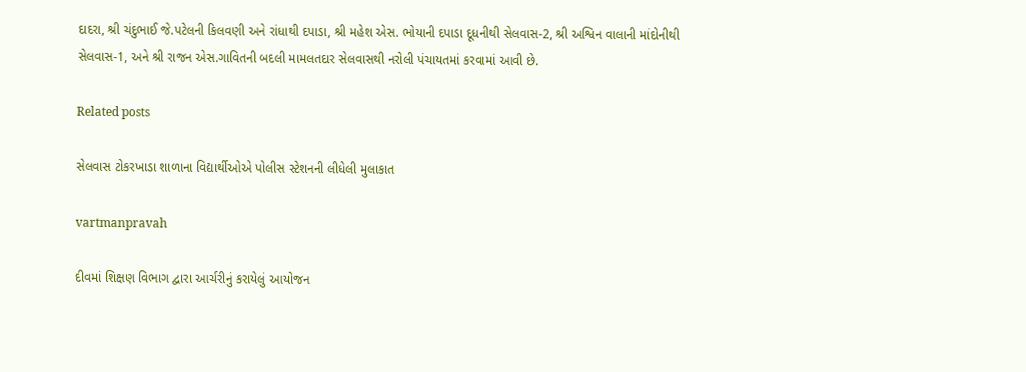દાદરા, શ્રી ચંદુભાઈ જે.પટેલની કિલવણી અને રાંધાથી દપાડા, શ્રી મહેશ એસ. ભોયાની દપાડા દૂધનીથી સેલવાસ-2, શ્રી અશ્વિન વાલાની માંદોનીથી સેલવાસ-1, અને શ્રી રાજન એસ.ગાવિતની બદલી મામલતદાર સેલવાસથી નરોલી પંચાયતમાં કરવામાં આવી છે.

Related posts

સેલવાસ ટોકરખાડા શાળાના વિદ્યાર્થીઓએ પોલીસ સ્‍ટેશનની લીધેલી મુલાકાત

vartmanpravah

દીવમાં શિક્ષણ વિભાગ દ્વારા આર્ચરીનું કરાયેલું આયોજન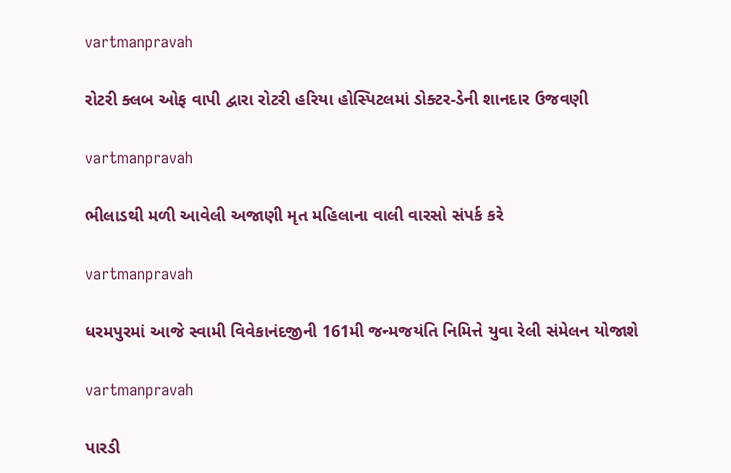vartmanpravah

રોટરી ક્‍લબ ઓફ વાપી દ્વારા રોટરી હરિયા હોસ્‍પિટલમાં ડોક્‍ટર-ડેની શાનદાર ઉજવણી

vartmanpravah

ભીલાડથી મળી આવેલી અજાણી મૃત મહિલાના વાલી વારસો સંપર્ક કરે

vartmanpravah

ધરમપુરમાં આજે સ્‍વામી વિવેકાનંદજીની 161મી જન્‍મજયંતિ નિમિત્તે યુવા રેલી સંમેલન યોજાશે

vartmanpravah

પારડી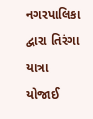નગરપાલિકા દ્વારા તિરંગા યાત્રા યોજાઈ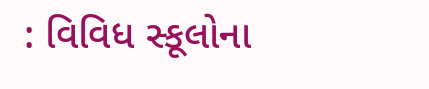: વિવિધ સ્‍કૂલોના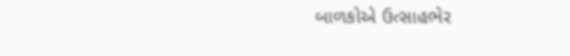બાળકોએ ઉત્‍સાહભેર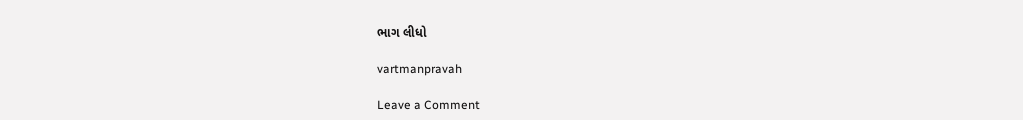ભાગ લીધો

vartmanpravah

Leave a Comment